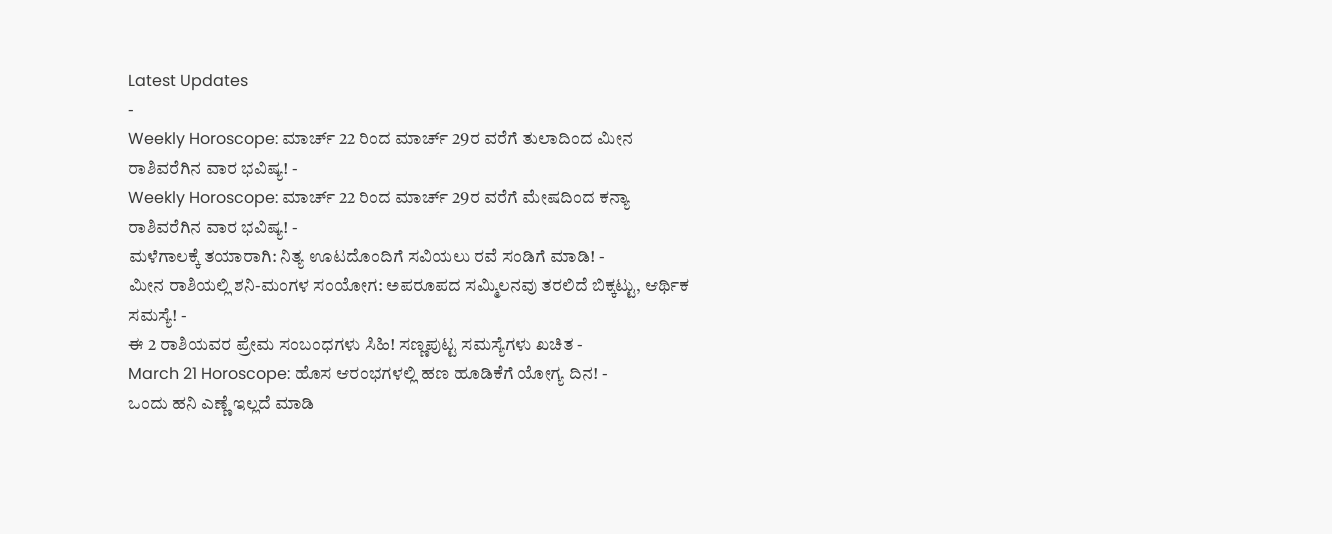Latest Updates
-
Weekly Horoscope: ಮಾರ್ಚ್ 22 ರಿಂದ ಮಾರ್ಚ್ 29ರ ವರೆಗೆ ತುಲಾದಿಂದ ಮೀನ ರಾಶಿವರೆಗಿನ ವಾರ ಭವಿಷ್ಯ! -
Weekly Horoscope: ಮಾರ್ಚ್ 22 ರಿಂದ ಮಾರ್ಚ್ 29ರ ವರೆಗೆ ಮೇಷದಿಂದ ಕನ್ಯಾ ರಾಶಿವರೆಗಿನ ವಾರ ಭವಿಷ್ಯ! -
ಮಳೆಗಾಲಕ್ಕೆ ತಯಾರಾಗಿ: ನಿತ್ಯ ಊಟದೊಂದಿಗೆ ಸವಿಯಲು ರವೆ ಸಂಡಿಗೆ ಮಾಡಿ! -
ಮೀನ ರಾಶಿಯಲ್ಲಿ ಶನಿ-ಮಂಗಳ ಸಂಯೋಗ: ಅಪರೂಪದ ಸಮ್ಮಿಲನವು ತರಲಿದೆ ಬಿಕ್ಕಟ್ಟು, ಆರ್ಥಿಕ ಸಮಸ್ಯೆ! -
ಈ 2 ರಾಶಿಯವರ ಪ್ರೇಮ ಸಂಬಂಧಗಳು ಸಿಹಿ! ಸಣ್ಣಪುಟ್ಟ ಸಮಸ್ಯೆಗಳು ಖಚಿತ -
March 21 Horoscope: ಹೊಸ ಆರಂಭಗಳಲ್ಲಿ ಹಣ ಹೂಡಿಕೆಗೆ ಯೋಗ್ಯ ದಿನ! -
ಒಂದು ಹನಿ ಎಣ್ಣೆ ಇಲ್ಲದೆ ಮಾಡಿ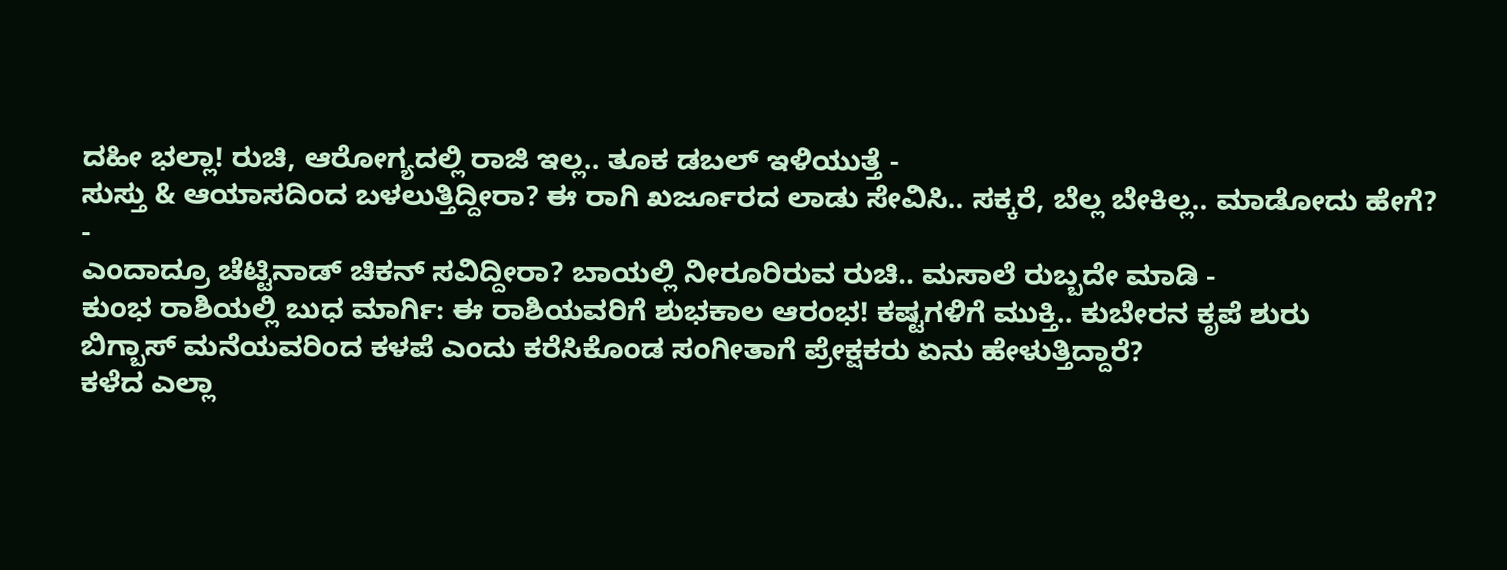ದಹೀ ಭಲ್ಲಾ! ರುಚಿ, ಆರೋಗ್ಯದಲ್ಲಿ ರಾಜಿ ಇಲ್ಲ.. ತೂಕ ಡಬಲ್ ಇಳಿಯುತ್ತೆ -
ಸುಸ್ತು & ಆಯಾಸದಿಂದ ಬಳಲುತ್ತಿದ್ದೀರಾ? ಈ ರಾಗಿ ಖರ್ಜೂರದ ಲಾಡು ಸೇವಿಸಿ.. ಸಕ್ಕರೆ, ಬೆಲ್ಲ ಬೇಕಿಲ್ಲ.. ಮಾಡೋದು ಹೇಗೆ? -
ಎಂದಾದ್ರೂ ಚೆಟ್ಟಿನಾಡ್ ಚಿಕನ್ ಸವಿದ್ದೀರಾ? ಬಾಯಲ್ಲಿ ನೀರೂರಿರುವ ರುಚಿ.. ಮಸಾಲೆ ರುಬ್ಬದೇ ಮಾಡಿ -
ಕುಂಭ ರಾಶಿಯಲ್ಲಿ ಬುಧ ಮಾರ್ಗಿ: ಈ ರಾಶಿಯವರಿಗೆ ಶುಭಕಾಲ ಆರಂಭ! ಕಷ್ಟಗಳಿಗೆ ಮುಕ್ತಿ.. ಕುಬೇರನ ಕೃಪೆ ಶುರು
ಬಿಗ್ಬಾಸ್ ಮನೆಯವರಿಂದ ಕಳಪೆ ಎಂದು ಕರೆಸಿಕೊಂಡ ಸಂಗೀತಾಗೆ ಪ್ರೇಕ್ಷಕರು ಏನು ಹೇಳುತ್ತಿದ್ದಾರೆ?
ಕಳೆದ ಎಲ್ಲಾ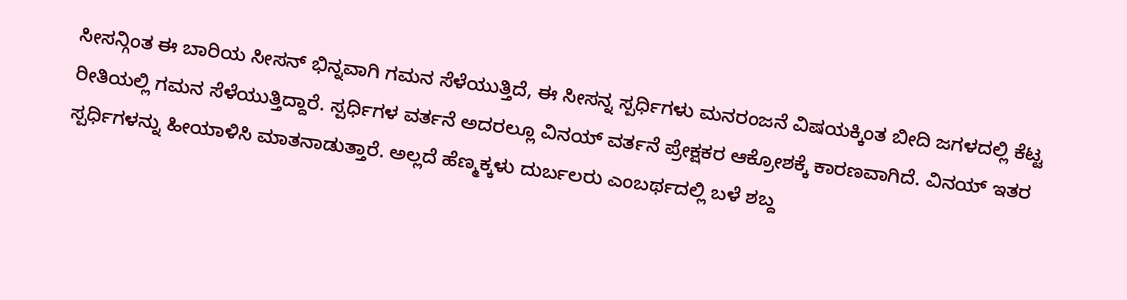ಸೀಸನ್ಗಿಂತ ಈ ಬಾರಿಯ ಸೀಸನ್ ಭಿನ್ನವಾಗಿ ಗಮನ ಸೆಳೆಯುತ್ತಿದೆ, ಈ ಸೀಸನ್ನ ಸ್ಪರ್ಧಿಗಳು ಮನರಂಜನೆ ವಿಷಯಕ್ಕಿಂತ ಬೀದಿ ಜಗಳದಲ್ಲಿ ಕೆಟ್ಟ ರೀತಿಯಲ್ಲಿ ಗಮನ ಸೆಳೆಯುತ್ತಿದ್ದಾರೆ. ಸ್ಪರ್ಧಿಗಳ ವರ್ತನೆ ಅದರಲ್ಲೂ ವಿನಯ್ ವರ್ತನೆ ಪ್ರೇಕ್ಷಕರ ಆಕ್ರೋಶಕ್ಕೆ ಕಾರಣವಾಗಿದೆ. ವಿನಯ್ ಇತರ ಸ್ಪರ್ಧಿಗಳನ್ನು ಹೀಯಾಳಿಸಿ ಮಾತನಾಡುತ್ತಾರೆ. ಅಲ್ಲದೆ ಹೆಣ್ಮಕ್ಕಳು ದುರ್ಬಲರು ಎಂಬರ್ಥದಲ್ಲಿ ಬಳೆ ಶಬ್ದ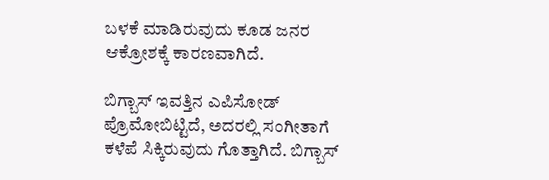ಬಳಕೆ ಮಾಡಿರುವುದು ಕೂಡ ಜನರ ಆಕ್ರೋಶಕ್ಕೆ ಕಾರಣವಾಗಿದೆ.

ಬಿಗ್ಬಾಸ್ ಇವತ್ತಿನ ಎಪಿಸೋಡ್ ಪ್ರೊಮೋಬಿಟ್ಟಿದೆ, ಅದರಲ್ಲಿ ಸಂಗೀತಾಗೆ ಕಳೆಪೆ ಸಿಕ್ಕಿರುವುದು ಗೊತ್ತಾಗಿದೆ. ಬಿಗ್ಬಾಸ್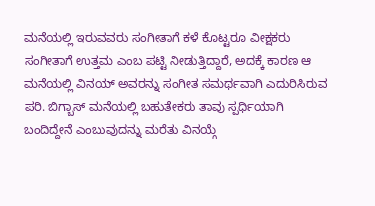ಮನೆಯಲ್ಲಿ ಇರುವವರು ಸಂಗೀತಾಗೆ ಕಳೆ ಕೊಟ್ಟರೂ ವೀಕ್ಷಕರು ಸಂಗೀತಾಗೆ ಉತ್ತಮ ಎಂಬ ಪಟ್ಟಿ ನೀಡುತ್ತಿದ್ದಾರೆ, ಅದಕ್ಕೆ ಕಾರಣ ಆ ಮನೆಯಲ್ಲಿ ವಿನಯ್ ಅವರನ್ನು ಸಂಗೀತ ಸಮರ್ಥವಾಗಿ ಎದುರಿಸಿರುವ ಪರಿ. ಬಿಗ್ಬಾಸ್ ಮನೆಯಲ್ಲಿ ಬಹುತೇಕರು ತಾವು ಸ್ಪರ್ಧಿಯಾಗಿ ಬಂದಿದ್ದೇನೆ ಎಂಬುವುದನ್ನು ಮರೆತು ವಿನಯ್ಗೆ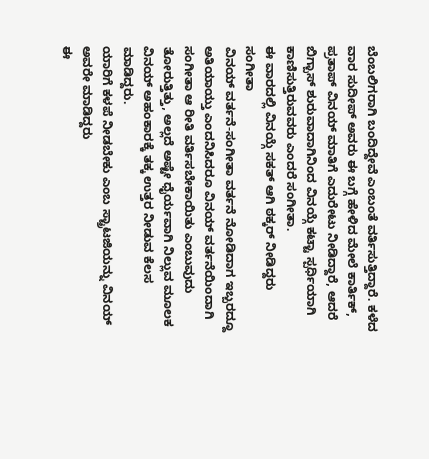ಬೆಂಬಲಿಗರಾಗಿ ಬಂದಿದ್ದೇವೆ ಎಂಬಂತೆ ವರ್ತಿಸುತ್ತಿದ್ದಾರೆ. ಕಳೆದ ವಾರ ಸುದೀಪ್ ಅವರು ಈ ಬಗ್ಗೆ ಹೇಳಿದ ಮೇಲೆ ಕಾರ್ತಿಕ್, ಪ್ರತಾಪ್ ವಿನಯ್ ಮಾತಿಗೆ ಎದುರೇಟು ನೀಡಿದ್ದಾರೆ, ಆದರೆ ಬಿಗ್ಬಾಸ್ ಶುರುವಾದಾಗಿನಿಂದ ವಿನಯ್ಗೆ ಕಟ್ಟಾ ಸ್ಪರ್ಧಿಯಾಗಿ ಕಾಣಿಸುತ್ತಿರುವವರು ಎಂದರೆ ಸಂಗೀತಾ.
ಈ ವಾರದಲ್ಲಿ ವಿನಯ್ಗೆ ಸಕತ್ ಆಗಿ ಠಕ್ಕರ್ ನೀಡಿದ್ದರು ಸಂಗೀತಾ
ವಿನಯ್ ವರ್ತನೆ-ಸಂಗೀತಾ ವರ್ತನೆ ನೋಡಿದಾಗ ಇಬ್ಬರದ್ದೂ ಅತಿಯಾಯ್ತು ಎಂದನಿಸಿದರೂ ವಿನಯ್ ವರ್ತನೆಯಿಂದಾಗಿ ಸಂಗೀತಾ ಆ ರೀತಿ ವರ್ತಿಸಬೇಕಾಯಿತು ಎಂಬುವುದು ತೋರುತ್ತಿತ್ತು, ಅಲ್ಲದೆ ಅಷ್ಟೇ ಧೈರ್ಯವಾಗಿ ನಿಲ್ಲುವ ಮೂಲಕ ವಿನಯ್ ಅಹಂಕಾರಕ್ಕೆ ತಕ್ಕ ಉತ್ತರ ನೀಡುವ ಕೆಲಸ ಮಾಡಿದ್ದರು.
ಯಾರಿಗೆ ಕಳಪೆ ನೀಡಬೇಕು ಎಂಬ ಸ್ಟ್ರಾಟಜಿಯನ್ನು ವಿನಯ್ ಅವರೇ ಮಾಡಿದ್ದರು
ಈ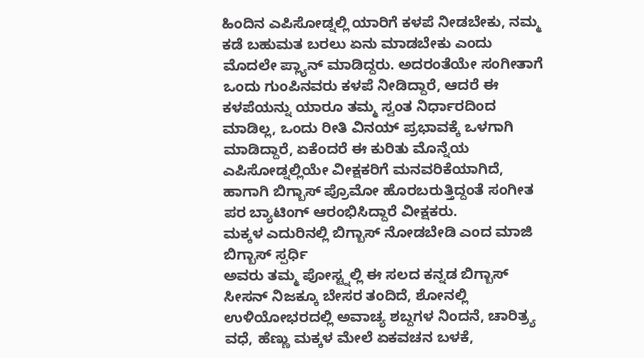ಹಿಂದಿನ ಎಪಿಸೋಡ್ನಲ್ಲಿ ಯಾರಿಗೆ ಕಳಪೆ ನೀಡಬೇಕು, ನಮ್ಮ ಕಡೆ ಬಹುಮತ ಬರಲು ಏನು ಮಾಡಬೇಕು ಎಂದು ಮೊದಲೇ ಪ್ಲ್ಯಾನ್ ಮಾಡಿದ್ದರು. ಅದರಂತೆಯೇ ಸಂಗೀತಾಗೆ ಒಂದು ಗುಂಪಿನವರು ಕಳಪೆ ನೀಡಿದ್ದಾರೆ, ಆದರೆ ಈ ಕಳಪೆಯನ್ನು ಯಾರೂ ತಮ್ಮ ಸ್ವಂತ ನಿರ್ಧಾರದಿಂದ ಮಾಡಿಲ್ಲ, ಒಂದು ರೀತಿ ವಿನಯ್ ಪ್ರಭಾವಕ್ಕೆ ಒಳಗಾಗಿ ಮಾಡಿದ್ದಾರೆ, ಏಕೆಂದರೆ ಈ ಕುರಿತು ಮೊನ್ನೆಯ ಎಪಿಸೋಡ್ನಲ್ಲಿಯೇ ವೀಕ್ಷಕರಿಗೆ ಮನವರಿಕೆಯಾಗಿದೆ, ಹಾಗಾಗಿ ಬಿಗ್ಬಾಸ್ ಪ್ರೊಮೋ ಹೊರಬರುತ್ತಿದ್ದಂತೆ ಸಂಗೀತ ಪರ ಬ್ಯಾಟಿಂಗ್ ಆರಂಭಿಸಿದ್ದಾರೆ ವೀಕ್ಷಕರು.
ಮಕ್ಕಳ ಎದುರಿನಲ್ಲಿ ಬಿಗ್ಬಾಸ್ ನೋಡಬೇಡಿ ಎಂದ ಮಾಜಿ ಬಿಗ್ಬಾಸ್ ಸ್ಪರ್ಧಿ
ಅವರು ತಮ್ಮ ಪೋಸ್ಟ್ನಲ್ಲಿ ಈ ಸಲದ ಕನ್ನಡ ಬಿಗ್ಬಾಸ್ ಸೀಸನ್ ನಿಜಕ್ಕೂ ಬೇಸರ ತಂದಿದೆ, ಶೋನಲ್ಲಿ ಉಳಿಯೋಭರದಲ್ಲಿ ಅವಾಚ್ಯ ಶಬ್ದಗಳ ನಿಂದನೆ, ಚಾರಿತ್ರ್ಯ ವಧೆ, ಹೆಣ್ಣು ಮಕ್ಕಳ ಮೇಲೆ ಏಕವಚನ ಬಳಕೆ,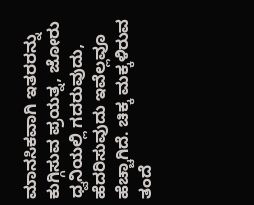ಮಾನಸಿಕವಾಗಿ ಇತರರನ್ನು ಕುಗ್ಗಿಸುವ ಪ್ರಯತ್ನ, ಜೋರು ಧ್ವನಿಯಲ್ಲಿ ಗದರುವುದು, ಹೆದರಿಸುವುದು ಇವೆಲ್ಲವೂ ಹೆಚ್ಚಾಗಿದೆ. ಚಿಕ್ಕ ಮಕ್ಕಳಿರುವ ತಂದೆ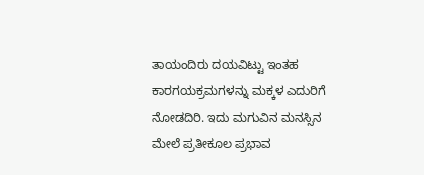ತಾಯಂದಿರು ದಯವಿಟ್ಟು ಇಂತಹ ಕಾರಗಯಕ್ರಮಗಳನ್ನು ಮಕ್ಕಳ ಎದುರಿಗೆ ನೋಡದಿರಿ. ಇದು ಮಗುವಿನ ಮನಸ್ಸಿನ ಮೇಲೆ ಪ್ರತೀಕೂಲ ಪ್ರಭಾವ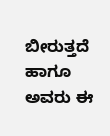ಬೀರುತ್ತದೆ ಹಾಗೂ ಅವರು ಈ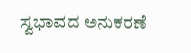ಸ್ವಭಾವದ ಅನುಕರಣೆ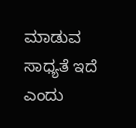ಮಾಡುವ ಸಾಧ್ಯತೆ ಇದೆ ಎಂದು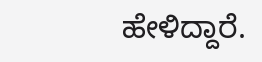ಹೇಳಿದ್ದಾರೆ.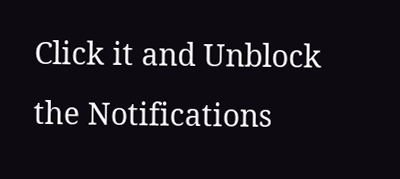Click it and Unblock the Notifications